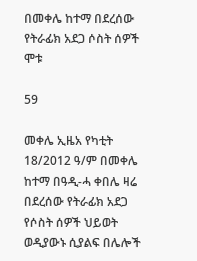በመቀሌ ከተማ በደረሰው የትራፊክ አደጋ ሶስት ሰዎች ሞቱ

59

መቀሌ ኢዜአ የካቲት 18/2012 ዓ/ም በመቀሌ ከተማ በዓዲ-ሓ ቀበሌ ዛሬ በደረሰው የትራፊክ አደጋ የሶስት ሰዎች ህይወት ወዲያውኑ ሲያልፍ በሌሎች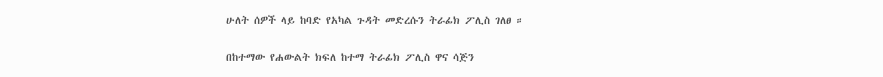ሁለት ሰዎች ላይ ከባድ የአካል ጉዳት መድረሱን ትራፊክ ፖሊስ ገለፀ ።

በከተማው የሐውልት ክፍለ ከተማ ትራፊክ ፖሊስ ዋና ሳጅን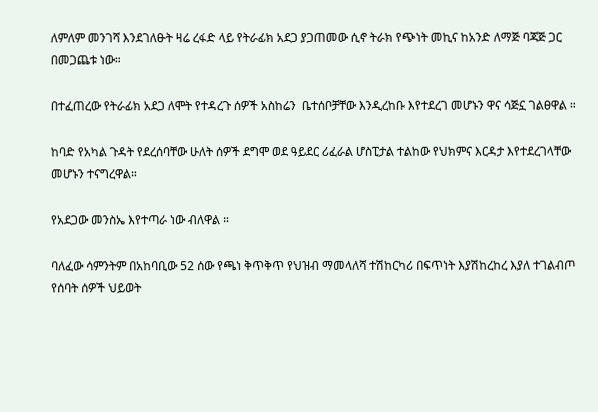ለምለም መንገሻ እንደገለፁት ዛሬ ረፋድ ላይ የትራፊክ አደጋ ያጋጠመው ሲኖ ትራክ የጭነት መኪና ከአንድ ለማጅ ባጃጅ ጋር በመጋጨቱ ነው።

በተፈጠረው የትራፊክ አደጋ ለሞት የተዳረጉ ሰዎች አስከሬን  ቤተሰቦቻቸው እንዲረከቡ እየተደረገ መሆኑን ዋና ሳጅኗ ገልፀዋል ።

ከባድ የአካል ጉዳት የደረሰባቸው ሁለት ሰዎች ደግሞ ወደ ዓይደር ሪፈራል ሆስፒታል ተልከው የህክምና እርዳታ እየተደረገላቸው መሆኑን ተናግረዋል።

የአደጋው መንስኤ እየተጣራ ነው ብለዋል ።

ባለፈው ሳምንትም በአከባቢው 52 ሰው የጫነ ቅጥቅጥ የህዝብ ማመላለሻ ተሽከርካሪ በፍጥነት እያሽከረከረ እያለ ተገልብጦ የሰባት ሰዎች ህይወት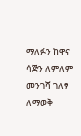ማለፉን ከዋና ሳጅን ለምለም መንገሻ ገለፃ ለማወቅ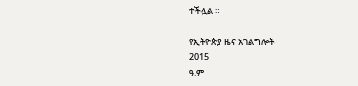ተችሏል ።

የኢትዮጵያ ዜና አገልግሎት
2015
ዓ.ም